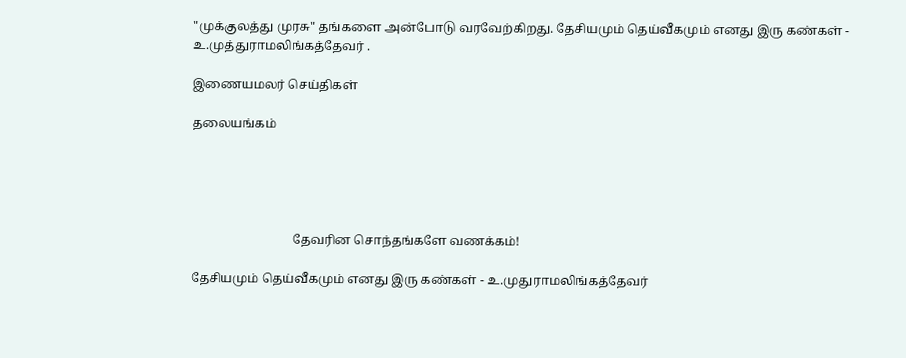"முக்குலத்து முரசு" தங்களை அன்போடு வரவேற்கிறது. தேசியமும் தெய்வீகமும் எனது இரு கண்கள் - உ.முத்துராமலிங்கத்தேவர் .

இணையமலர் செய்திகள்

தலையங்கம்





                                தேவரின சொந்தங்களே வணக்கம்!

தேசியமும் தெய்வீகமும் எனது இரு கண்கள் - உ.முதுராமலிங்கத்தேவர்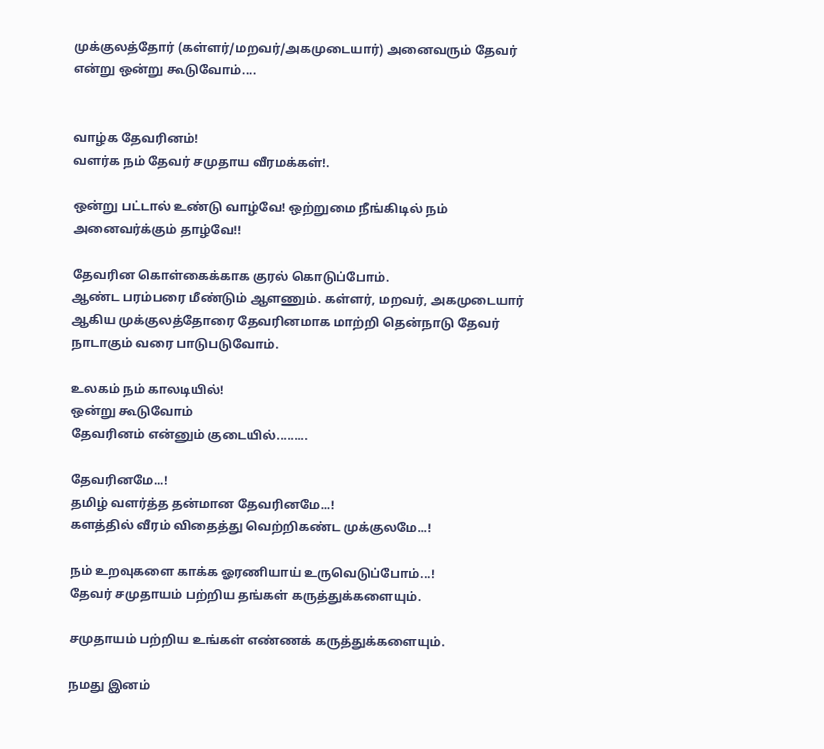முக்குலத்தோர் (கள்ளர்/மறவர்/அகமுடையார்) அனைவரும் தேவர் என்று ஒன்று கூடுவோம்....


வாழ்க தேவரினம்!
வளர்க நம் தேவர் சமுதாய வீரமக்கள்!.

ஒன்று பட்டால் உண்டு வாழ்வே! ஒற்றுமை நீங்கிடில் நம் அனைவர்க்கும் தாழ்வே!!

தேவரின கொள்கைக்காக குரல் கொடுப்போம்.
ஆண்ட பரம்பரை மீண்டும் ஆளணும். கள்ளர், மறவர், அகமுடையார் ஆகிய முக்குலத்தோரை தேவரினமாக மாற்றி தென்நாடு தேவர் நாடாகும் வரை பாடுபடுவோம்.

உலகம் நம் காலடியில்!
ஒன்று கூடுவோம்
தேவரினம் என்னும் குடையில்.........

தேவரினமே...!
தமிழ் வளர்த்த தன்மான தேவரினமே...!
களத்தில் வீரம் விதைத்து வெற்றிகண்ட முக்குலமே...!

நம் உறவுகளை காக்க ஓரணியாய் உருவெடுப்போம்...!
தேவர் சமுதாயம் பற்றிய தங்கள் கருத்துக்களையும்.

சமுதாயம் பற்றிய உங்கள் எண்ணக் கருத்துக்களையும்.

நமது இனம்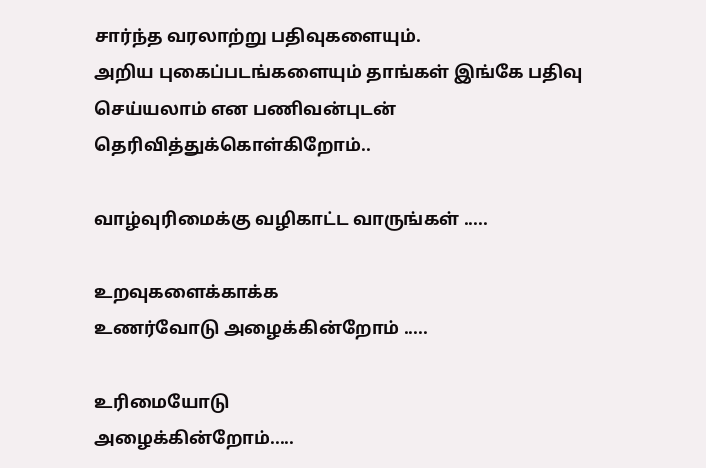சார்ந்த வரலாற்று பதிவுகளையும்.
அறிய புகைப்படங்களையும் தாங்கள் இங்கே பதிவு செய்யலாம் என பணிவன்புடன் தெரிவித்துக்கொள்கிறோம்..

வாழ்வுரிமைக்கு வழிகாட்ட வாருங்கள் .....

உறவுகளைக்காக்க
உணர்வோடு அழைக்கின்றோம் .....

உரிமையோடு
அழைக்கின்றோம்.....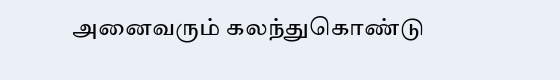அனைவரும் கலந்துகொண்டு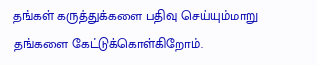தங்கள் கருத்துக்களை பதிவு செய்யும்மாறு தங்களை கேட்டுக்கொள்கிறோம்.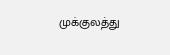முக்குலத்து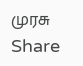முரசு
Share